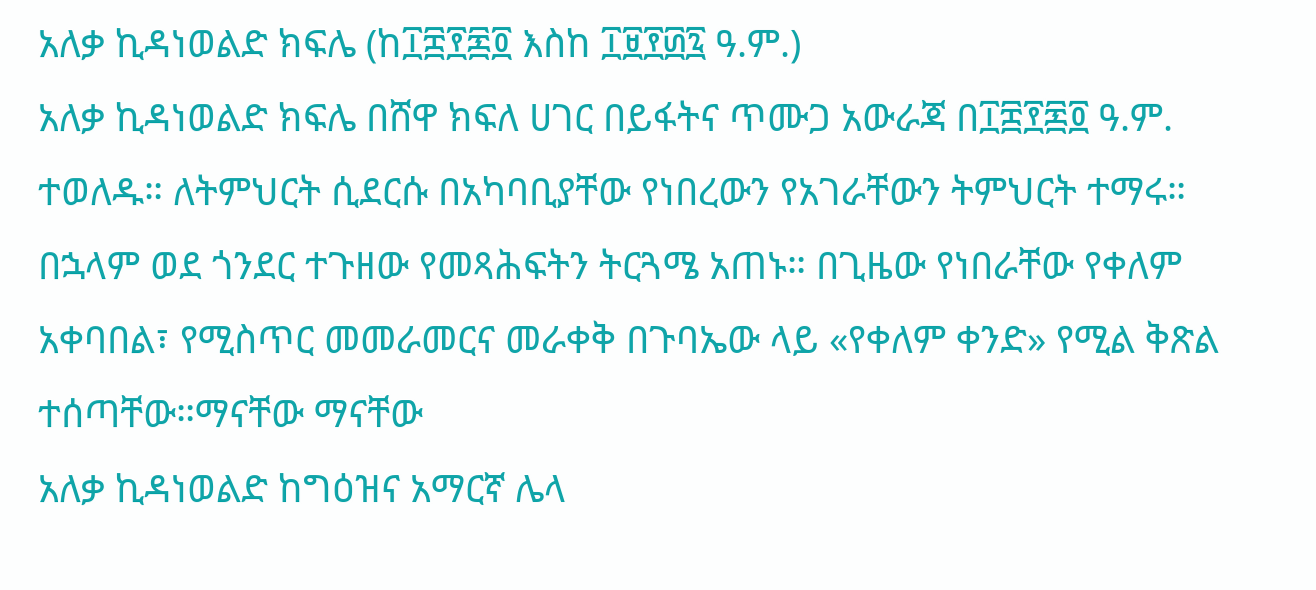አለቃ ኪዳነወልድ ክፍሌ (ከ፲፰፻፷፬ እስከ ፲፱፻፴፯ ዓ.ም.)
አለቃ ኪዳነወልድ ክፍሌ በሸዋ ክፍለ ሀገር በይፋትና ጥሙጋ አውራጃ በ፲፰፻፷፬ ዓ.ም. ተወለዱ። ለትምህርት ሲደርሱ በአካባቢያቸው የነበረውን የአገራቸውን ትምህርት ተማሩ። በኋላም ወደ ጎንደር ተጉዘው የመጻሕፍትን ትርጓሜ አጠኑ። በጊዜው የነበራቸው የቀለም አቀባበል፣ የሚስጥር መመራመርና መራቀቅ በጉባኤው ላይ «የቀለም ቀንድ» የሚል ቅጽል ተሰጣቸው።ማናቸው ማናቸው
አለቃ ኪዳነወልድ ከግዕዝና አማርኛ ሌላ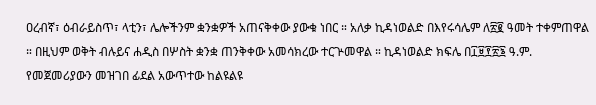ዐረብኛ፣ ዕብራይስጥ፣ ላቲን፣ ሌሎችንም ቋንቋዎች አጠናቅቀው ያውቁ ነበር ። አለቃ ኪዳነወልድ በእየሩሳሌም ለ፳፪ ዓመት ተቀምጠዋል ። በዚህም ወቅት ብሉይና ሐዲስ በሦስት ቋንቋ ጠንቅቀው አመሳክረው ተርጕመዋል ። ኪዳነወልድ ክፍሌ በ፲፱፻፳፮ ዓ.ም. የመጀመሪያውን መዝገበ ፊደል አውጥተው ከልዩልዩ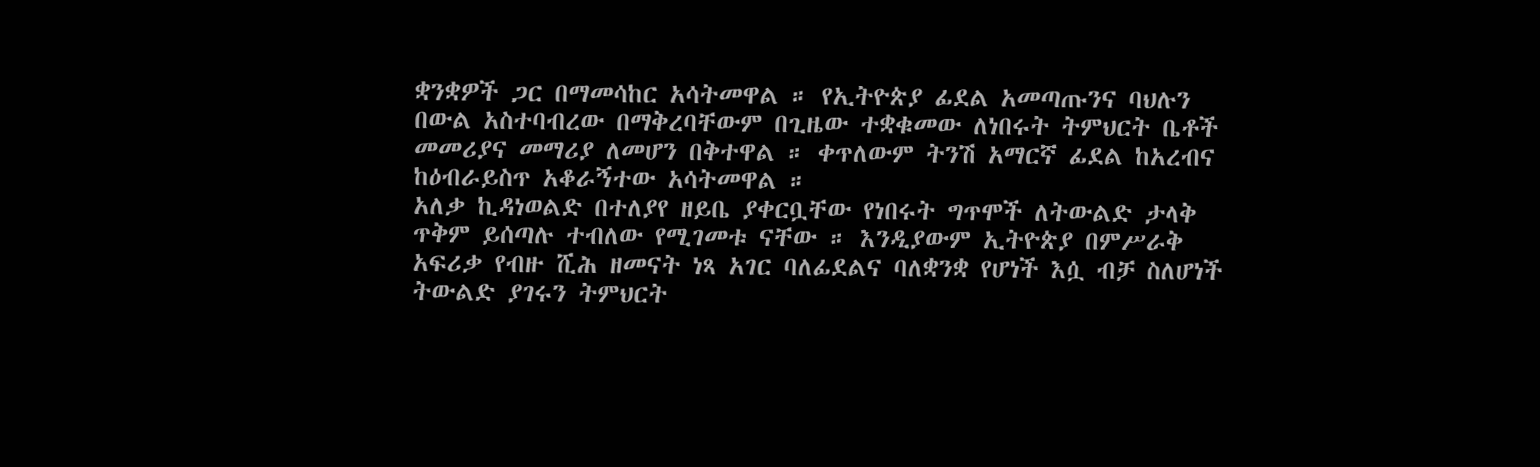ቋንቋዎች ጋር በማመሳከር አሳትመዋል ። የኢትዮጵያ ፊደል አመጣጡንና ባህሉን በውል አስተባብረው በማቅረባቸውም በጊዜው ተቋቁመው ለነበሩት ትምህርት ቤቶች መመሪያና መማሪያ ለመሆን በቅተዋል ። ቀጥለውም ትንሽ አማርኛ ፊደል ከአረብና ከዕብራይስጥ አቆራኝተው አሳትመዋል ።
አለቃ ኪዳነወልድ በተለያየ ዘይቤ ያቀርቧቸው የነበሩት ግጥሞች ለትውልድ ታላቅ ጥቅም ይሰጣሉ ተብለው የሚገመቱ ናቸው ። እንዲያውም ኢትዮጵያ በምሥራቅ አፍሪቃ የብዙ ሺሕ ዘመናት ነጻ አገር ባለፊደልና ባለቋንቋ የሆነች እሷ ብቻ ስለሆነች ትውልድ ያገሩን ትምህርት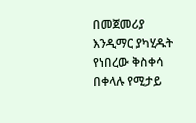በመጀመሪያ እንዲማር ያካሂዱት የነበረው ቅስቀሳ በቀላሉ የሚታይ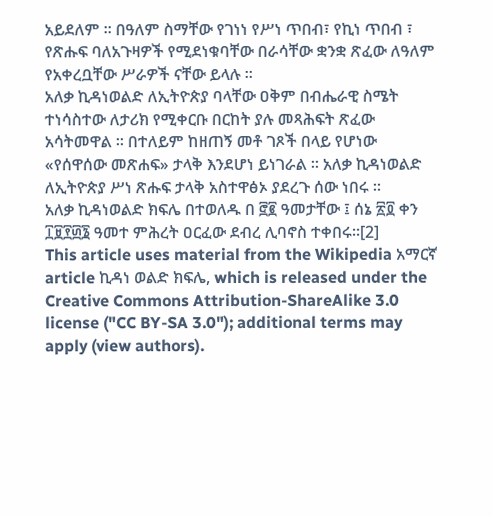አይደለም ። በዓለም ስማቸው የገነነ የሥነ ጥበብ፣ የኪነ ጥበብ ፣ የጽሑፍ ባለአጉዛዎች የሚደነቁባቸው በራሳቸው ቋንቋ ጽፈው ለዓለም የአቀረቧቸው ሥራዎች ናቸው ይላሉ ።
አለቃ ኪዳነወልድ ለኢትዮጵያ ባላቸው ዐቅም በብሔራዊ ስሜት ተነሳስተው ለታሪክ የሚቀርቡ በርከት ያሉ መጻሕፍት ጽፈው አሳትመዋል ። በተለይም ከዘጠኝ መቶ ገጾች በላይ የሆነው «የሰዋሰው መጽሐፍ» ታላቅ እንደሆነ ይነገራል ። አለቃ ኪዳነወልድ ለኢትዮጵያ ሥነ ጽሑፍ ታላቅ አስተዋፅኦ ያደረጉ ሰው ነበሩ ።
አለቃ ኪዳነወልድ ክፍሌ በተወለዱ በ ፸፪ ዓመታቸው ፤ ሰኔ ፳፬ ቀን ፲፱፻፴፮ ዓመተ ምሕረት ዐርፈው ደብረ ሊባኖስ ተቀበሩ።[2]
This article uses material from the Wikipedia አማርኛ article ኪዳነ ወልድ ክፍሌ, which is released under the Creative Commons Attribution-ShareAlike 3.0 license ("CC BY-SA 3.0"); additional terms may apply (view authors).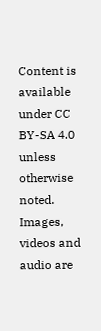Content is available under CC BY-SA 4.0 unless otherwise noted. Images, videos and audio are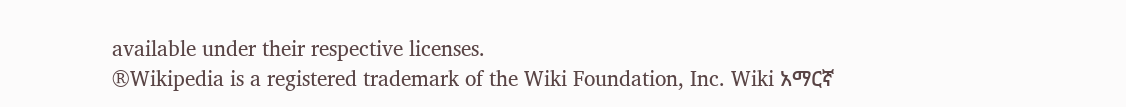available under their respective licenses.
®Wikipedia is a registered trademark of the Wiki Foundation, Inc. Wiki አማርኛ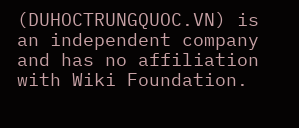(DUHOCTRUNGQUOC.VN) is an independent company and has no affiliation with Wiki Foundation.